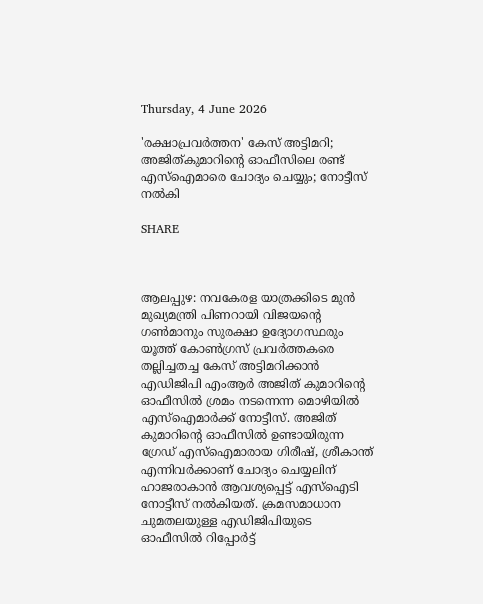Thursday, 4 June 2026

'രക്ഷാപ്രവര്‍ത്തന' കേസ് അട്ടിമറി; അജിത്കുമാറിന്റെ ഓഫീസിലെ രണ്ട് എസ്‌ഐമാരെ ചോദ്യം ചെയ്യും; നോട്ടീസ് നല്‍കി

SHARE



ആലപ്പുഴ: നവകേരള യാത്രക്കിടെ മുന്‍ മുഖ്യമന്ത്രി പിണറായി വിജയന്റെ ഗണ്‍മാനും സുരക്ഷാ ഉദ്യോഗസ്ഥരും യൂത്ത് കോണ്‍ഗ്രസ് പ്രവര്‍ത്തകരെ തല്ലിച്ചതച്ച കേസ് അട്ടിമറിക്കാന്‍ എഡിജിപി എംആര്‍ അജിത് കുമാറിന്റെ ഓഫീസില്‍ ശ്രമം നടന്നെന്ന മൊഴിയില്‍ എസ്‌ഐമാര്‍ക്ക് നോട്ടീസ്. അജിത് കുമാറിന്റെ ഓഫീസില്‍ ഉണ്ടായിരുന്ന ഗ്രേഡ് എസ്‌ഐമാരായ ഗിരീഷ്, ശ്രീകാന്ത് എന്നിവര്‍ക്കാണ് ചോദ്യം ചെയ്യലിന് ഹാജരാകാന്‍ ആവശ്യപ്പെട്ട് എസ്‌ഐടി നോട്ടീസ് നല്‍കിയത്. ക്രമസമാധാന ചുമതലയുള്ള എഡിജിപിയുടെ ഓഫീസില്‍ റിപ്പോര്‍ട്ട്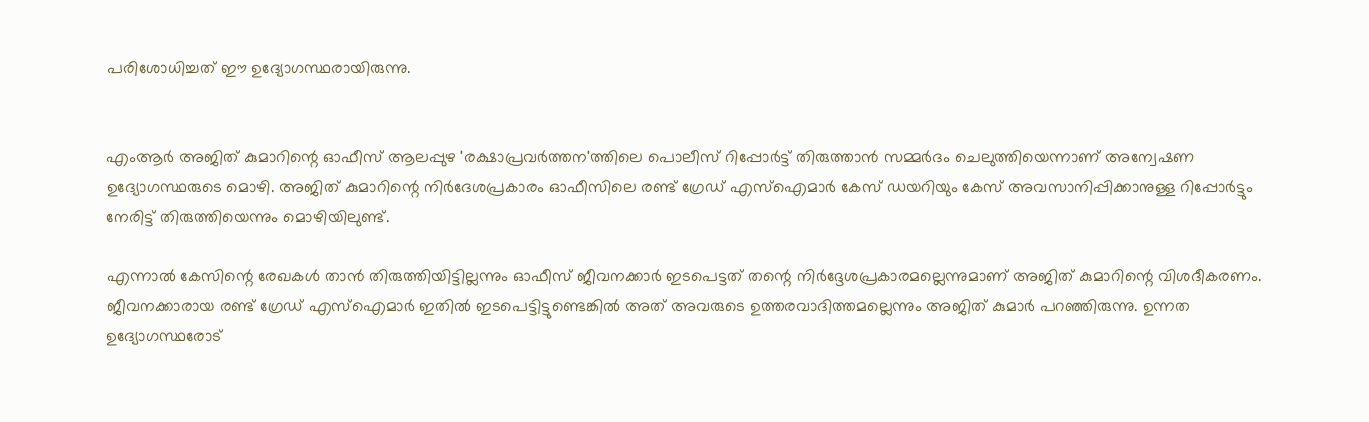പരിശോധിച്ചത് ഈ ഉദ്യോഗസ്ഥരായിരുന്നു.


എംആര്‍ അജിത് കുമാറിന്റെ ഓഫീസ് ആലപ്പുഴ 'രക്ഷാപ്രവര്‍ത്തന'ത്തിലെ പൊലീസ് റിപ്പോര്‍ട്ട് തിരുത്താന്‍ സമ്മര്‍ദം ചെലുത്തിയെന്നാണ് അന്വേഷണ ഉദ്യോഗസ്ഥരുടെ മൊഴി. അജിത് കുമാറിന്റെ നിര്‍ദേശപ്രകാരം ഓഫീസിലെ രണ്ട് ഗ്രേഡ് എസ്‌ഐമാര്‍ കേസ് ഡയറിയും കേസ് അവസാനിപ്പിക്കാനുള്ള റിപ്പോര്‍ട്ടും നേരിട്ട് തിരുത്തിയെന്നും മൊഴിയിലുണ്ട്.

എന്നാല്‍ കേസിന്റെ രേഖകള്‍ താന്‍ തിരുത്തിയിട്ടില്ലന്നും ഓഫീസ് ജീവനക്കാര്‍ ഇടപെട്ടത് തന്റെ നിര്‍ദ്ദേശപ്രകാരമല്ലെന്നുമാണ് അജിത് കുമാറിന്റെ വിശദീകരണം. ജീവനക്കാരായ രണ്ട് ഗ്രേഡ് എസ്‌ഐമാര്‍ ഇതില്‍ ഇടപെട്ടിട്ടുണ്ടെങ്കില്‍ അത് അവരുടെ ഉത്തരവാദിത്തമല്ലെന്നും അജിത് കുമാര്‍ പറഞ്ഞിരുന്നു. ഉന്നത ഉദ്യോഗസ്ഥരോട്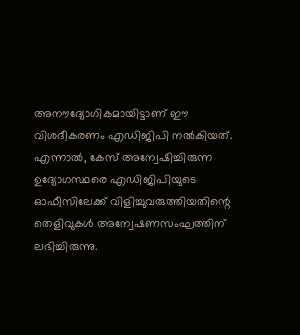അനൗദ്യോഗികമായിട്ടാണ് ഈ വിശദീകരണം എഡിജിപി നല്‍കിയത്. എന്നാല്‍, കേസ് അന്വേഷിച്ചിരുന്ന ഉദ്യോഗസ്ഥരെ എഡിജിപിയുടെ ഓഫീസിലേക്ക് വിളിച്ചുവരുത്തിയതിന്റെ തെളിവുകള്‍ അന്വേഷണസംഘത്തിന് ലഭിച്ചിരുന്നു.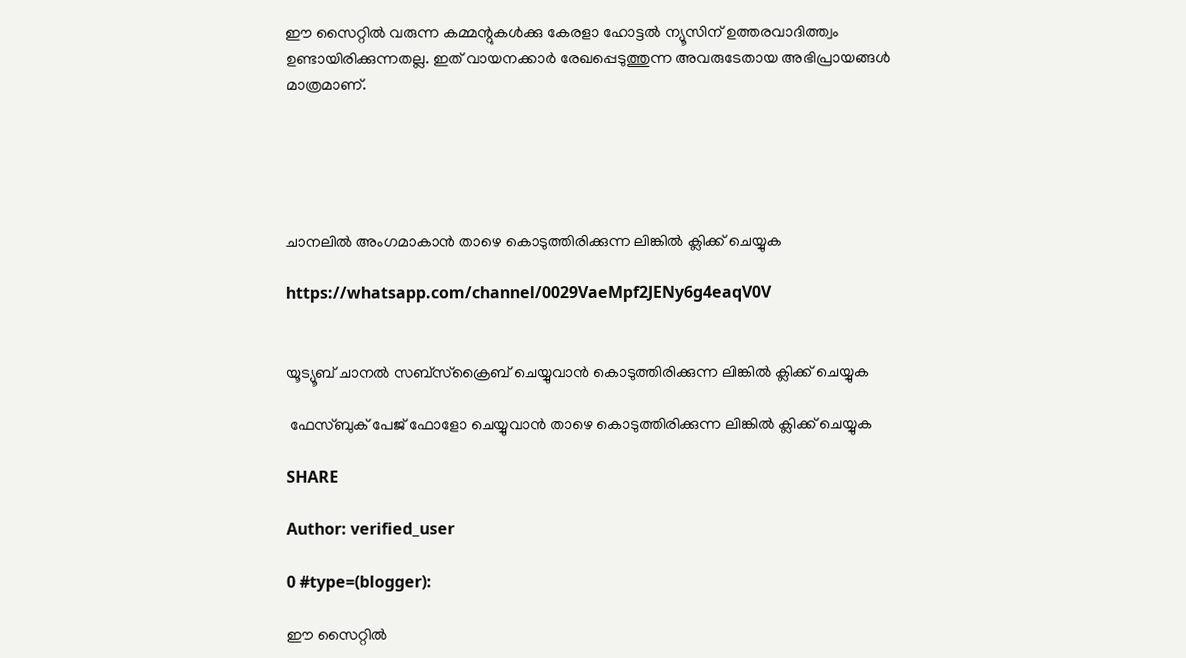ഈ സൈറ്റിൽ വരുന്ന കമ്മന്റുകൾക്കു കേരളാ ഹോട്ടൽ ന്യൂസിന് ഉത്തരവാദിത്ത്വം ഉണ്ടായിരിക്കുന്നതല്ല. ഇത് വായനക്കാർ രേഖപ്പെടുത്തുന്ന അവരുടേതായ അഭിപ്രായങ്ങൾ മാത്രമാണ്.





ചാനലിൽ അംഗമാകാൻ താഴെ കൊടുത്തിരിക്കുന്ന ലിങ്കിൽ ക്ലിക്ക് ചെയ്യുക

https://whatsapp.com/channel/0029VaeMpf2JENy6g4eaqV0V


യൂട്യൂബ് ചാനൽ സബ്സ്ക്രൈബ് ചെയ്യുവാൻ കൊടുത്തിരിക്കുന്ന ലിങ്കിൽ ക്ലിക്ക് ചെയ്യുക

 ഫേസ്ബുക് പേജ് ഫോളോ ചെയ്യുവാൻ താഴെ കൊടുത്തിരിക്കുന്ന ലിങ്കിൽ ക്ലിക്ക് ചെയ്യുക

SHARE

Author: verified_user

0 #type=(blogger):

ഈ സൈറ്റിൽ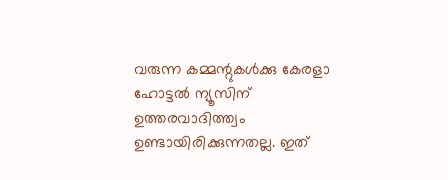വരുന്ന കമ്മന്റുകൾക്കു കേരളാ ഹോട്ടൽ ന്യൂസിന് ഉത്തരവാദിത്ത്വം ഉണ്ടായിരിക്കുന്നതല്ല. ഇത്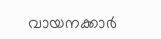വായനക്കാർ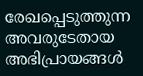രേഖപ്പെടുത്തുന്ന അവരുടേതായ അഭിപ്രായങ്ങൾ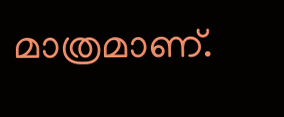മാത്രമാണ്.